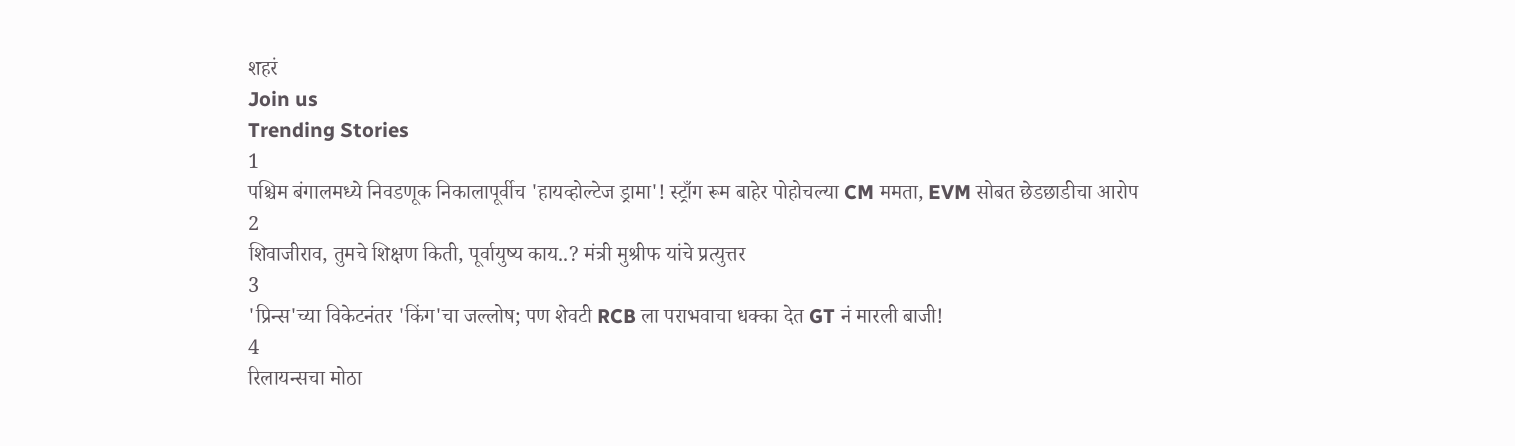शहरं
Join us
Trending Stories
1
पश्चिम बंगालमध्ये निवडणूक निकालापूर्वीच 'हायव्होल्टेज ड्रामा'! स्ट्राँग रूम बाहेर पोहोचल्या CM ममता, EVM सोबत छेडछाडीचा आरोप
2
शिवाजीराव, तुमचे शिक्षण किती, पूर्वायुष्य काय..? मंत्री मुश्रीफ यांचे प्रत्युत्तर
3
'प्रिन्स'च्या विकेटनंतर 'किंग'चा जल्लोष; पण शेवटी RCB ला पराभवाचा धक्का देत GT नं मारली बाजी!
4
रिलायन्सचा मोठा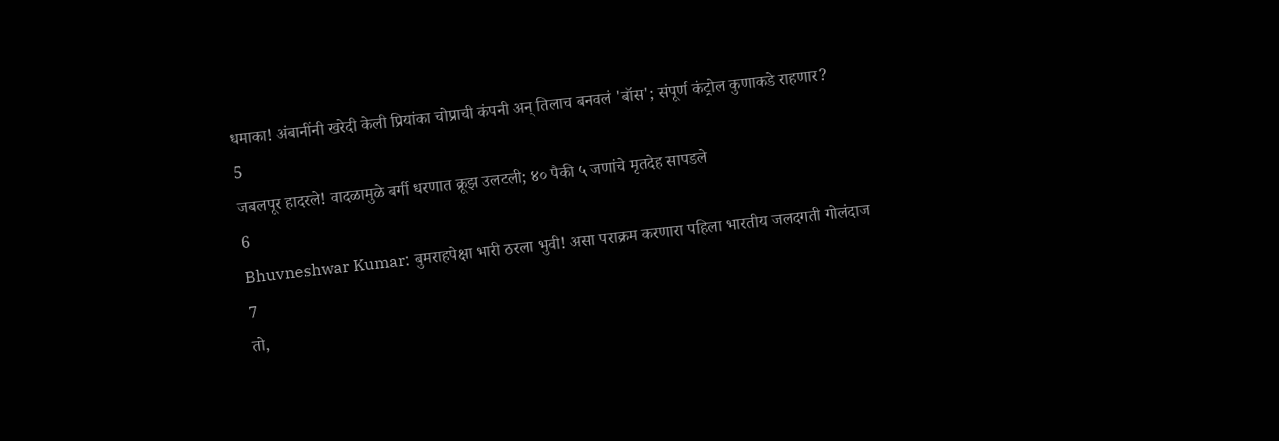धमाका! अंबानींनी खरेदी केली प्रियांका चोप्राची कंपनी अन् तिलाच बनवलं 'बॉस'; संपूर्ण कंट्रोल कुणाकडे राहणार?
5
जबलपूर हादरले! वादळामुळे बर्गी धरणात क्रूझ उलटली; ४० पैकी ५ जणांचे मृतदेह सापडले
6
Bhuvneshwar Kumar: बुमराहपेक्षा भारी ठरला भुवी! असा पराक्रम करणारा पहिला भारतीय जलदगती गोलंदाज
7
तो,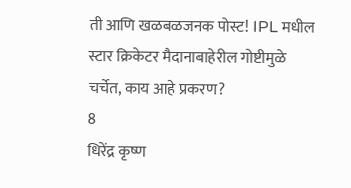ती आणि खळबळजनक पोस्ट! IPL मधील स्टार क्रिकेटर मैदानाबाहेरील गोष्टीमुळे चर्चेत, काय आहे प्रकरण?
8
धिरेंद्र कृष्ण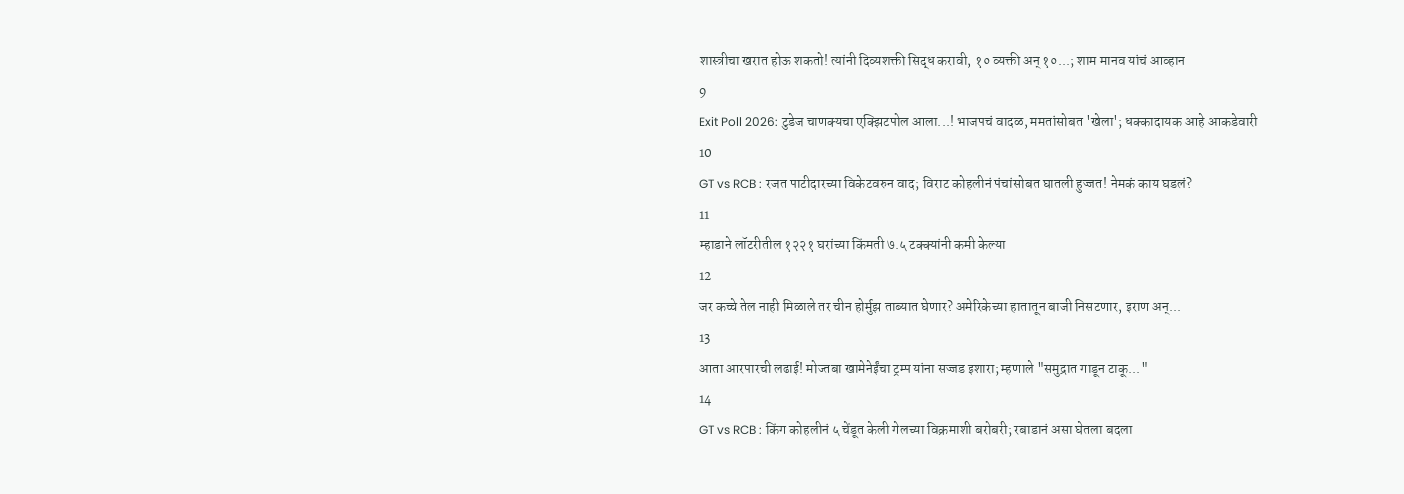शास्त्रीचा खरात होऊ शकतो! त्यांनी दिव्यशक्ती सिद्ध करावी, १० व्यक्ती अन् १०...; शाम मानव यांचं आव्हान
9
Exit Poll 2026: टुडेज चाणक्यचा एक्झिटपोल आला...! भाजपचं वादळ, ममतांसोबत 'खेला'; धक्कादायक आहे आकडेवारी
10
GT vs RCB : रजत पाटीदारच्या विकेटवरुन वाद; विराट कोहलीनं पंचांसोबत घातली हुज्जत! नेमकं काय घडलं?
11
म्हाडाने लॉटरीतील १२२१ घरांच्या किंमती ७.५ टक्क्यांनी कमी केल्या
12
जर कच्चे तेल नाही मिळाले तर चीन होर्मुझ ताब्यात घेणार? अमेरिकेच्या हातातून बाजी निसटणार, इराण अन्...
13
आता आरपारची लढाई! मोज्तबा खामेनेईंचा ट्रम्प यांना सज्जड इशारा; म्हणाले "समुद्रात गाडून टाकू..."
14
GT vs RCB : किंग कोहलीनं ५ चेंडूत केली गेलच्या विक्रमाशी बरोबरी; रबाडानं असा घेतला बदला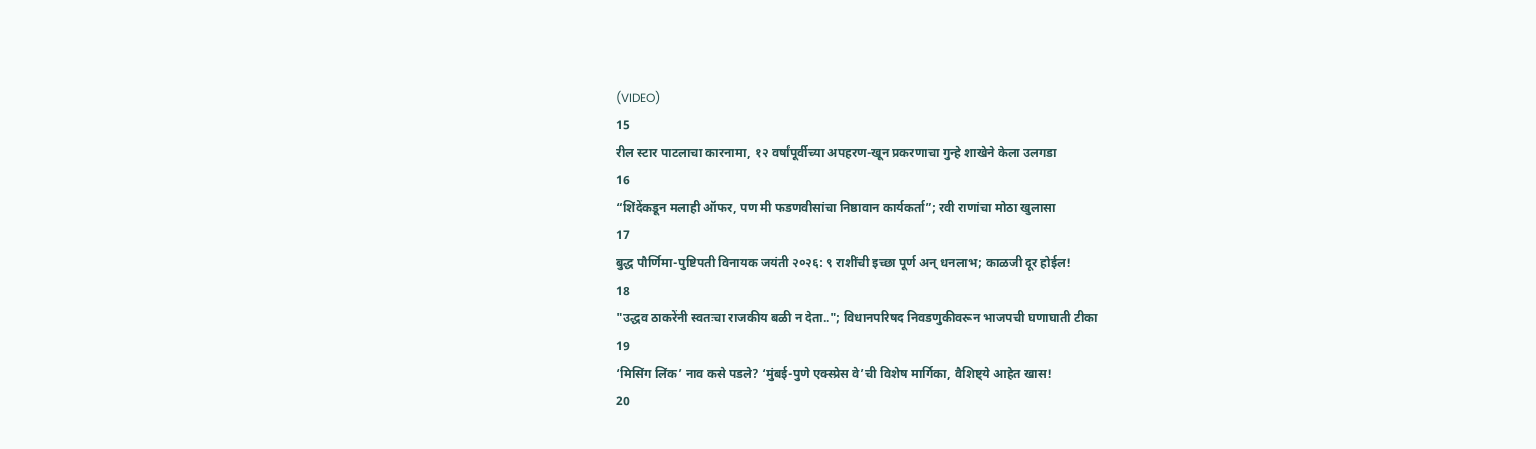(VIDEO)
15
रील स्टार पाटलाचा कारनामा, १२ वर्षांपूर्वीच्या अपहरण-खून प्रकरणाचा गुन्हे शाखेने केला उलगडा
16
“शिंदेंकडून मलाही ऑफर, पण मी फडणवीसांचा निष्ठावान कार्यकर्ता”; रवी राणांचा मोठा खुलासा
17
बुद्ध पौर्णिमा-पुष्टिपती विनायक जयंती २०२६: ९ राशींची इच्छा पूर्ण अन् धनलाभ; काळजी दूर होईल!
18
"उद्धव ठाकरेंनी स्वतःचा राजकीय बळी न देता.."; विधानपरिषद निवडणुकीवरून भाजपची घणाघाती टीका
19
‘मिसिंग लिंक’ नाव कसे पडले? ‘मुंबई-पुणे एक्स्प्रेस वे’ची विशेष मार्गिका, वैशिष्ट्ये आहेत खास!
20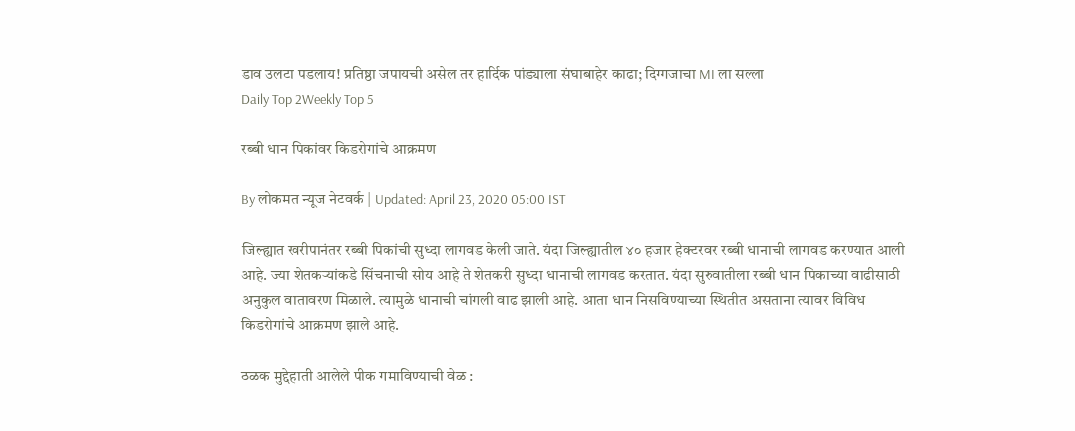डाव उलटा पडलाय! प्रतिष्ठा जपायची असेल तर हार्दिक पांड्याला संघाबाहेर काढा; दिग्गजाचा MI ला सल्ला
Daily Top 2Weekly Top 5

रब्बी धान पिकांवर किडरोगांचे आक्रमण

By लोकमत न्यूज नेटवर्क | Updated: April 23, 2020 05:00 IST

जिल्ह्यात खरीपानंतर रब्बी पिकांची सुध्दा लागवड केली जाते. यंदा जिल्ह्यातील ४० हजार हेक्टरवर रब्बी धानाची लागवड करण्यात आली आहे. ज्या शेतकऱ्यांकडे सिंचनाची सोय आहे ते शेतकरी सुध्दा धानाची लागवड करतात. यंदा सुरुवातीला रब्बी धान पिकाच्या वाढीसाठी अनुकुल वातावरण मिळाले. त्यामुळे धानाची चांगली वाढ झाली आहे. आता धान निसविण्याच्या स्थितीत असताना त्यावर विविध किडरोगांचे आक्रमण झाले आहे.

ठळक मुद्देहाती आलेले पीक गमाविण्याची वेळ :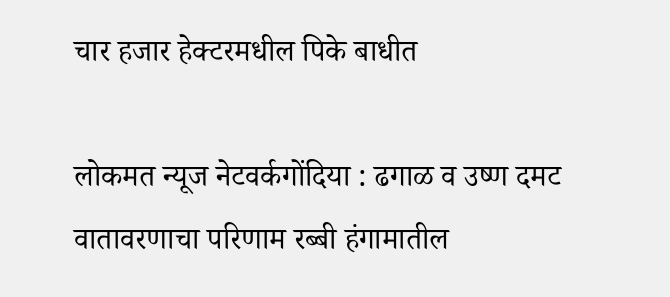चार हजार हेक्टरमधील पिके बाधीत

लोकमत न्यूज नेटवर्कगोंदिया : ढगाळ व उष्ण दमट वातावरणाचा परिणाम रब्बी हंगामातील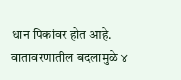धान पिकांवर होत आहे. वातावरणातील बदलामुळे ४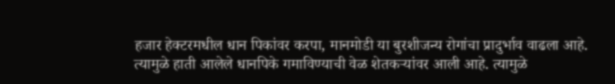हजार हेक्टरमधील धान पिकांवर करपा, मानमोडी या बुरशीजन्य रोगांचा प्रादुर्भाव वाढला आहे. त्यामुळे हाती आलेले धानपिके गमाविण्याची वेळ शेतकऱ्यांवर आली आहे. त्यामुळे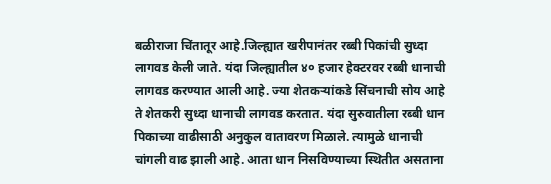बळीराजा चिंतातूर आहे.जिल्ह्यात खरीपानंतर रब्बी पिकांची सुध्दा लागवड केली जाते. यंदा जिल्ह्यातील ४० हजार हेक्टरवर रब्बी धानाची लागवड करण्यात आली आहे. ज्या शेतकऱ्यांकडे सिंचनाची सोय आहे ते शेतकरी सुध्दा धानाची लागवड करतात. यंदा सुरुवातीला रब्बी धान पिकाच्या वाढीसाठी अनुकुल वातावरण मिळाले. त्यामुळे धानाची चांगली वाढ झाली आहे. आता धान निसविण्याच्या स्थितीत असताना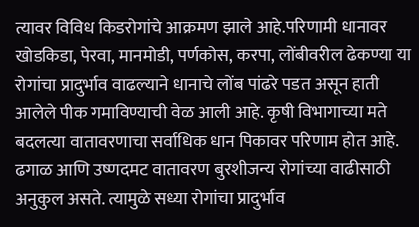त्यावर विविध किडरोगांचे आक्रमण झाले आहे.परिणामी धानावर खोडकिडा, पेरवा, मानमोडी, पर्णकोस, करपा, लोंबीवरील ढेकण्या या रोगांचा प्रादुर्भाव वाढल्याने धानाचे लोंब पांढरे पडत असून हाती आलेले पीक गमाविण्याची वेळ आली आहे. कृषी विभागाच्या मते बदलत्या वातावरणाचा सर्वाधिक धान पिकावर परिणाम होत आहे. ढगाळ आणि उष्णदमट वातावरण बुरशीजन्य रोगांच्या वाढीसाठी अनुकुल असते. त्यामुळे सध्या रोगांचा प्रादुर्भाव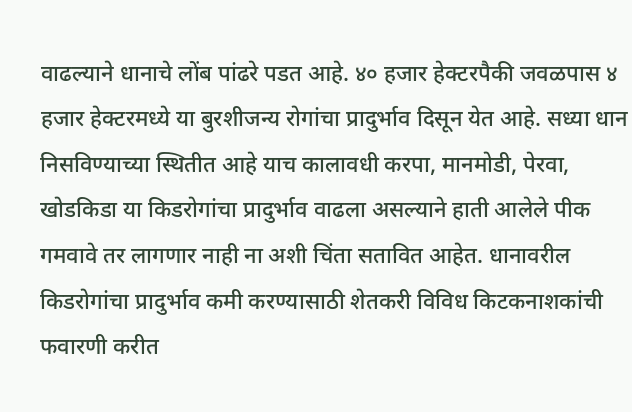वाढल्याने धानाचे लोंब पांढरे पडत आहे. ४० हजार हेक्टरपैकी जवळपास ४ हजार हेक्टरमध्ये या बुरशीजन्य रोगांचा प्रादुर्भाव दिसून येत आहे. सध्या धान निसविण्याच्या स्थितीत आहे याच कालावधी करपा, मानमोडी, पेरवा, खोडकिडा या किडरोगांचा प्रादुर्भाव वाढला असल्याने हाती आलेले पीक गमवावे तर लागणार नाही ना अशी चिंता सतावित आहेत. धानावरील किडरोगांचा प्रादुर्भाव कमी करण्यासाठी शेतकरी विविध किटकनाशकांची फवारणी करीत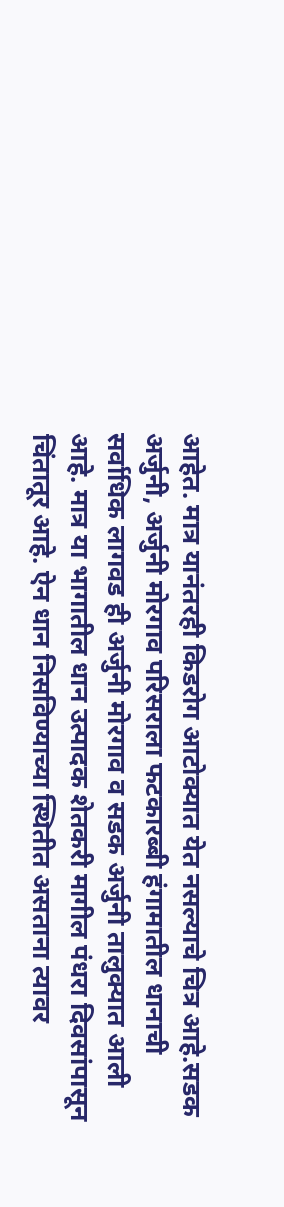आहेत. मात्र यानंतरही किडरोग आटोक्यात येत नसल्याचे चित्र आहे.सडक अर्जुनी, अर्जुनी मोरगाव परिसराला फटकारब्बी हंगामातील धानाची सर्वाधिक लागवड ही अर्जुनी मोरगाव व सडक अर्जुनी तालुक्यात आली आहे. मात्र या भागातील धान उत्पादक शेतकरी मागील पंधरा दिवसांपासून चिंतातूर आहे. ऐन धान निसविण्याच्या स्थितीत असताना त्यावर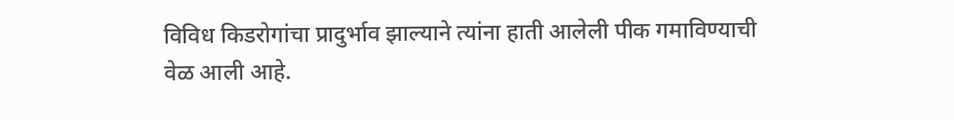विविध किडरोगांचा प्रादुर्भाव झाल्याने त्यांना हाती आलेली पीक गमाविण्याची वेळ आली आहे.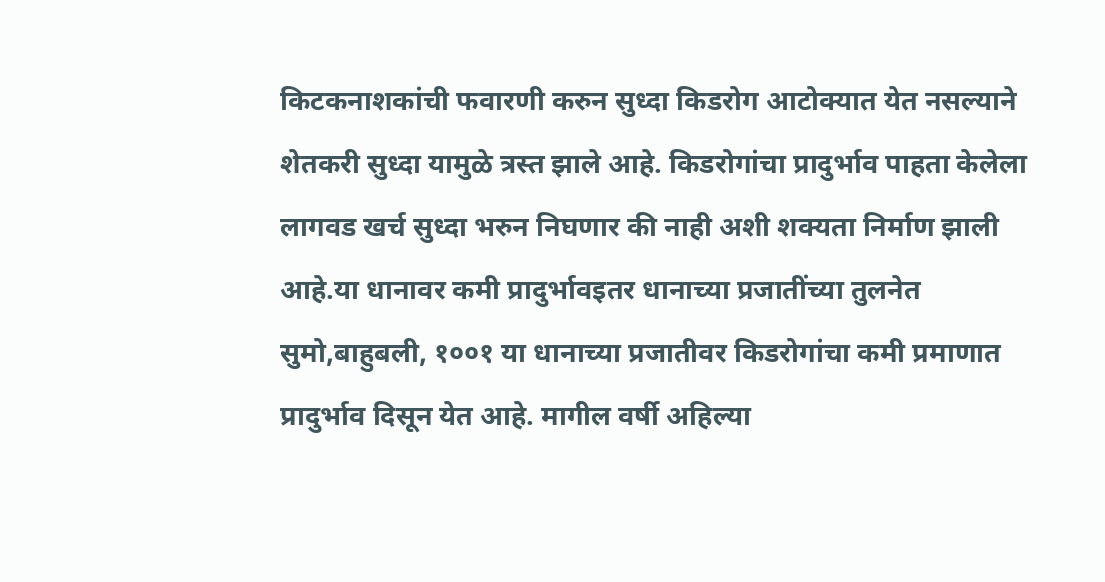किटकनाशकांची फवारणी करुन सुध्दा किडरोग आटोक्यात येत नसल्याने शेतकरी सुध्दा यामुळे त्रस्त झाले आहे. किडरोगांचा प्रादुर्भाव पाहता केलेला लागवड खर्च सुध्दा भरुन निघणार की नाही अशी शक्यता निर्माण झाली आहे.या धानावर कमी प्रादुर्भावइतर धानाच्या प्रजातींच्या तुलनेत सुमो,बाहुबली, १००१ या धानाच्या प्रजातीवर किडरोगांचा कमी प्रमाणात प्रादुर्भाव दिसून येत आहे. मागील वर्षी अहिल्या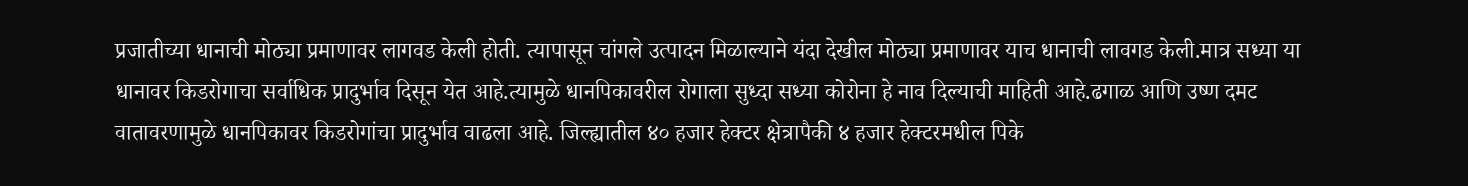प्रजातीच्या धानाची मोठ्या प्रमाणावर लागवड केली होती. त्यापासून चांगले उत्पादन मिळाल्याने यंदा देखील मोठ्या प्रमाणावर याच धानाची लावगड केली.मात्र सध्या या धानावर किडरोगाचा सर्वाधिक प्रादुर्भाव दिसून येत आहे.त्यामुळे धानपिकावरील रोगाला सुध्दा सध्या कोरोना हे नाव दिल्याची माहिती आहे.ढगाळ आणि उष्ण दमट वातावरणामुळे धानपिकावर किडरोगांचा प्रादुर्भाव वाढला आहे. जिल्ह्यातील ४० हजार हेक्टर क्षेत्रापैकी ४ हजार हेक्टरमधील पिके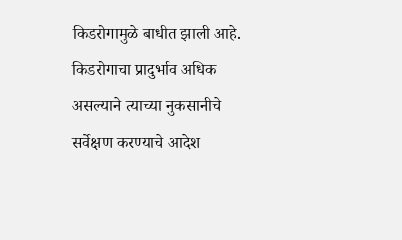किडरोगामुळे बाधीत झाली आहे. किडरोगाचा प्रादुर्भाव अधिक असल्याने त्याच्या नुकसानीचे सर्वेक्षण करण्याचे आदेश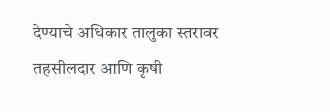देण्याचे अधिकार तालुका स्तरावर तहसीलदार आणि कृषी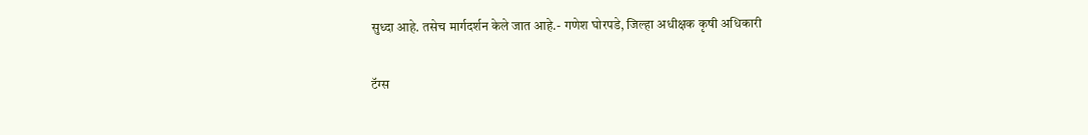सुध्दा आहे. तसेच मार्गदर्शन केले जात आहे.- गणेश घोरपडे, जिल्हा अधीक्षक कृषी अधिकारी

टॅग्स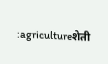:agricultureशेती